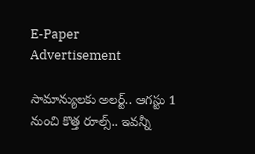E-Paper
Advertisement

సామాన్యులకు అలర్ట్.. ఆగస్టు 1 నుంచి కొత్త రూల్స్.. ఇవన్నీ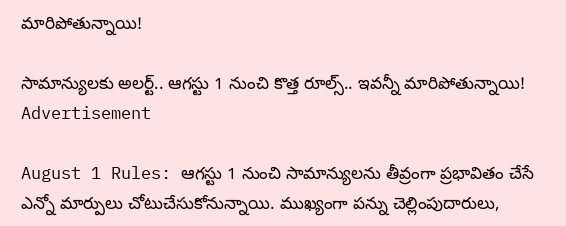మారిపోతున్నాయి!

సామాన్యులకు అలర్ట్.. ఆగస్టు 1 నుంచి కొత్త రూల్స్.. ఇవన్నీ మారిపోతున్నాయి!
Advertisement

August 1 Rules: ఆగస్టు 1 నుంచి సామాన్యులను తీవ్రంగా ప్రభావితం చేసే ఎన్నో మార్పులు చోటుచేసుకోనున్నాయి. ముఖ్యంగా పన్ను చెల్లింపుదారులు,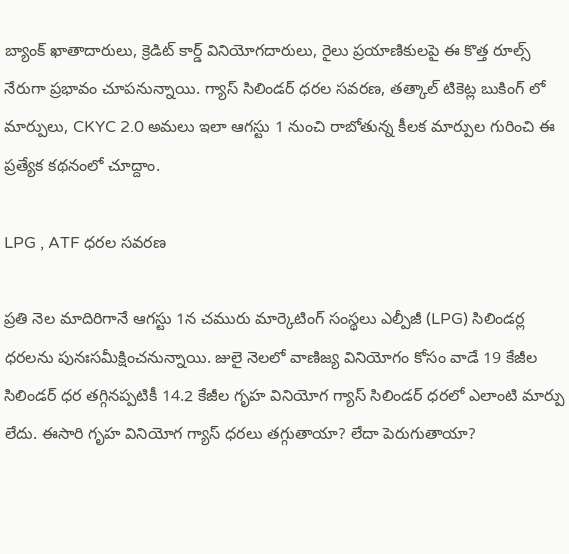బ్యాంక్ ఖాతాదారులు, క్రెడిట్ కార్డ్ వినియోగదారులు, రైలు ప్రయాణికులపై ఈ కొత్త రూల్స్ నేరుగా ప్రభావం చూపనున్నాయి. గ్యాస్ సిలిండర్ ధ‌ర‌ల స‌వ‌ర‌ణ, తత్కాల్ టికెట్ల బుకింగ్ లో మార్పులు, CKYC 2.0 అమ‌లు ఇలా ఆగస్టు 1 నుంచి రాబోతున్న కీలక మార్పుల గురించి ఈ ప్రత్యేక కథనంలో చూద్దాం.

LPG , ATF ధరల సవరణ

ప్రతి నెల మాదిరిగానే ఆగస్టు 1న చమురు మార్కెటింగ్ సంస్థలు ఎల్పీజీ (LPG) సిలిండర్ల ధరలను పునఃసమీక్షించనున్నాయి. జులై నెలలో వాణిజ్య వినియోగం కోసం వాడే 19 కేజీల సిలిండర్ ధర తగ్గినప్పటికీ 14.2 కేజీల గృహ వినియోగ గ్యాస్ సిలిండర్ ధరలో ఎలాంటి మార్పు లేదు. ఈసారి గృహ వినియోగ గ్యాస్ ధరలు తగ్గుతాయా? లేదా పెరుగుతాయా?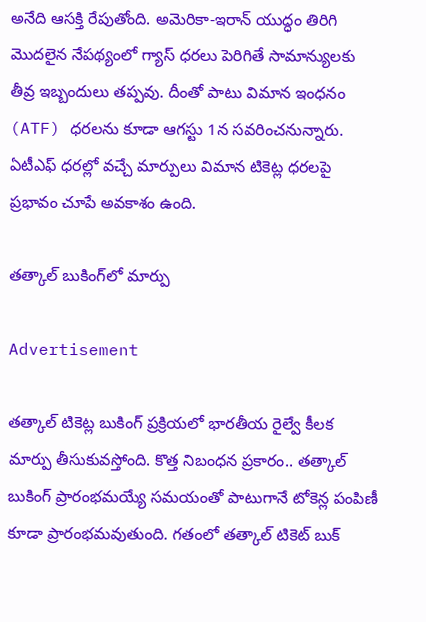అనేది ఆసక్తి రేపుతోంది. అమెరికా-ఇరాన్ యుద్ధం తిరిగి మెుదలైన నేపథ్యంలో గ్యాస్ ధరలు పెరిగితే సామాన్యులకు తీవ్ర ఇబ్బందులు తప్పవు. దీంతో పాటు విమాన ఇంధనం (ATF) ధరలను కూడా ఆగస్టు 1న సవరించనున్నారు. ఏటీఎఫ్ ధరల్లో వచ్చే మార్పులు విమాన టికెట్ల ధరలపై ప్రభావం చూపే అవకాశం ఉంది.

తత్కాల్ బుకింగ్‌లో మార్పు

Advertisement

తత్కాల్ టికెట్ల బుకింగ్ ప్రక్రియలో భారతీయ రైల్వే కీలక మార్పు తీసుకువస్తోంది. కొత్త నిబంధన ప్రకారం.. తత్కాల్ బుకింగ్ ప్రారంభమయ్యే సమయంతో పాటుగానే టోకెన్ల పంపిణీ కూడా ప్రారంభమవుతుంది. గతంలో తత్కాల్ టికెట్ బుక్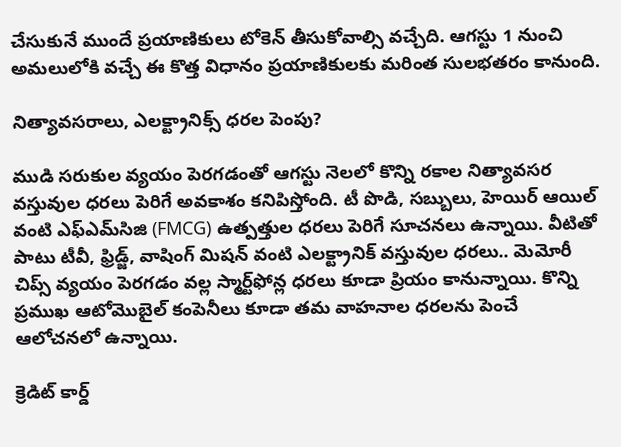చేసుకునే ముందే ప్రయాణికులు టోకెన్ తీసుకోవాల్సి వచ్చేది. ఆగస్టు 1 నుంచి అమలులోకి వచ్చే ఈ కొత్త విధానం ప్రయాణికులకు మరింత సులభతరం కానుంది.

నిత్యావసరాలు, ఎలక్ట్రానిక్స్ ధరల పెంపు?

ముడి సరుకుల వ్యయం పెరగడంతో ఆగస్టు నెలలో కొన్ని రకాల నిత్యావసర వస్తువుల ధరలు పెరిగే అవకాశం కనిపిస్తోంది. టీ పొడి, సబ్బులు, హెయిర్ ఆయిల్ వంటి ఎఫ్‌ఎమ్‌సిజి (FMCG) ఉత్పత్తుల ధరలు పెరిగే సూచనలు ఉన్నాయి. వీటితో పాటు టీవీ, ఫ్రిడ్జ్, వాషింగ్ మిషన్ వంటి ఎలక్ట్రానిక్ వస్తువుల ధరలు.. మెమోరీ చిప్స్ వ్యయం పెరగడం వల్ల స్మార్ట్‌ఫోన్ల ధరలు కూడా ప్రియం కానున్నాయి. కొన్ని ప్రముఖ ఆటోమొబైల్ కంపెనీలు కూడా తమ వాహనాల ధరలను పెంచే ఆలోచనలో ఉన్నాయి.

క్రెడిట్ కార్డ్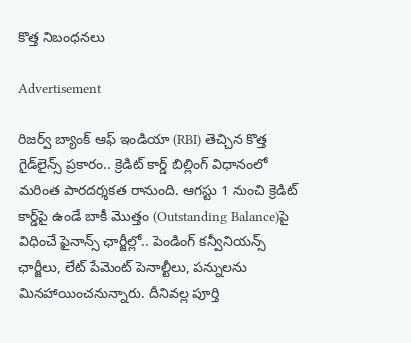కొత్త నిబంధనలు

Advertisement

రిజర్వ్ బ్యాంక్ ఆఫ్ ఇండియా (RBI) తెచ్చిన కొత్త గైడ్‌లైన్స్ ప్రకారం.. క్రెడిట్ కార్డ్ బిల్లింగ్ విధానంలో మరింత పారదర్శకత రానుంది. ఆగస్టు 1 నుంచి క్రెడిట్ కార్డ్‌పై ఉండే బాకీ మొత్తం (Outstanding Balance)పై విధించే ఫైనాన్స్ ఛార్జీల్లో.. పెండింగ్ కన్వీనియన్స్ ఛార్జీలు, లేట్ పేమెంట్ పెనాల్టీలు, పన్నులను మినహాయించనున్నారు. దీనివల్ల పూర్తి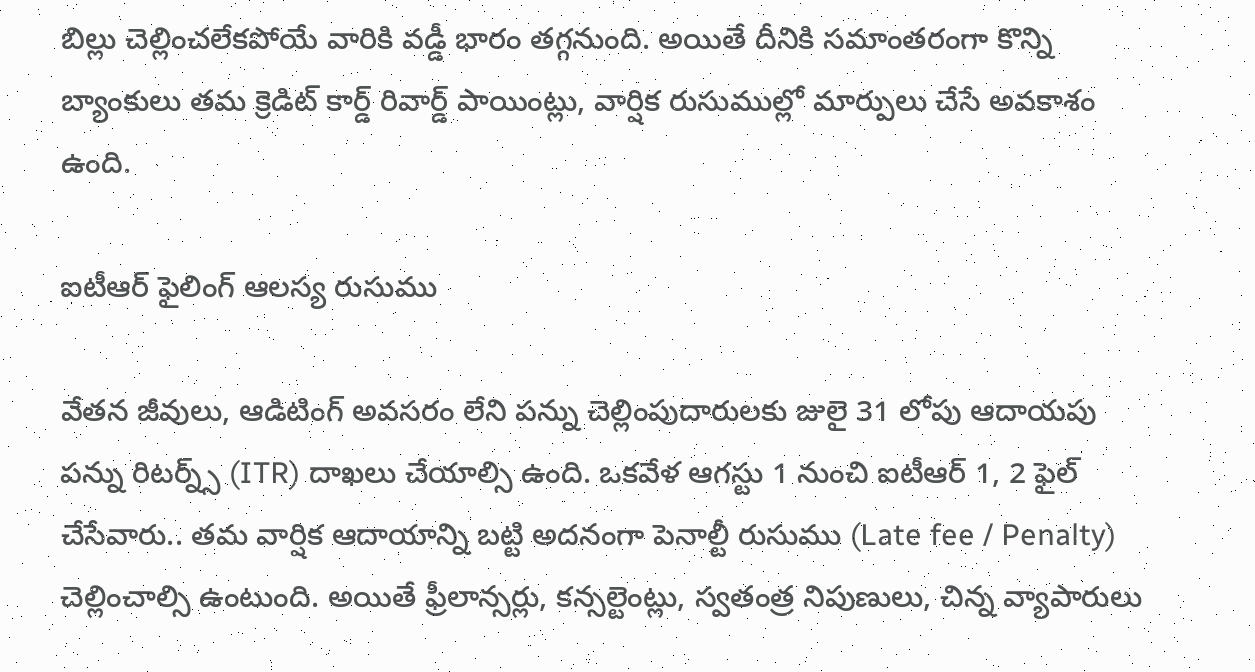బిల్లు చెల్లించలేకపోయే వారికి వడ్డీ భారం తగ్గనుంది. అయితే దీనికి సమాంతరంగా కొన్ని బ్యాంకులు తమ క్రెడిట్ కార్డ్ రివార్డ్ పాయింట్లు, వార్షిక రుసుముల్లో మార్పులు చేసే అవకాశం ఉంది.

ఐటీఆర్‌ ఫైలింగ్ ఆలస్య రుసుము

వేతన జీవులు, ఆడిటింగ్ అవసరం లేని పన్ను చెల్లింపుదారులకు జులై 31 లోపు ఆదాయపు పన్ను రిటర్న్స్ (ITR) దాఖలు చేయాల్సి ఉంది. ఒకవేళ ఆగస్టు 1 నుంచి ఐటీఆర్‌ 1, 2 ఫైల్ చేసేవారు.. తమ వార్షిక ఆదాయాన్ని బట్టి అదనంగా పెనాల్టీ రుసుము (Late fee / Penalty) చెల్లించాల్సి ఉంటుంది. అయితే ఫ్రీలాన్సర్లు, కన్సల్టెంట్లు, స్వతంత్ర నిపుణులు, చిన్న వ్యాపారులు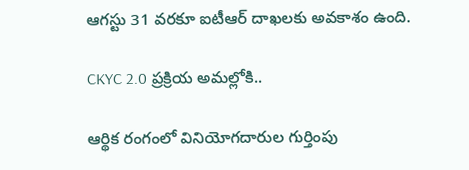ఆగస్టు 31 వరకూ ఐటీఆర్ దాఖలకు అవకాశం ఉంది.

CKYC 2.0 ప్రక్రియ అమల్లోకి..

ఆర్థిక రంగంలో వినియోగదారుల గుర్తింపు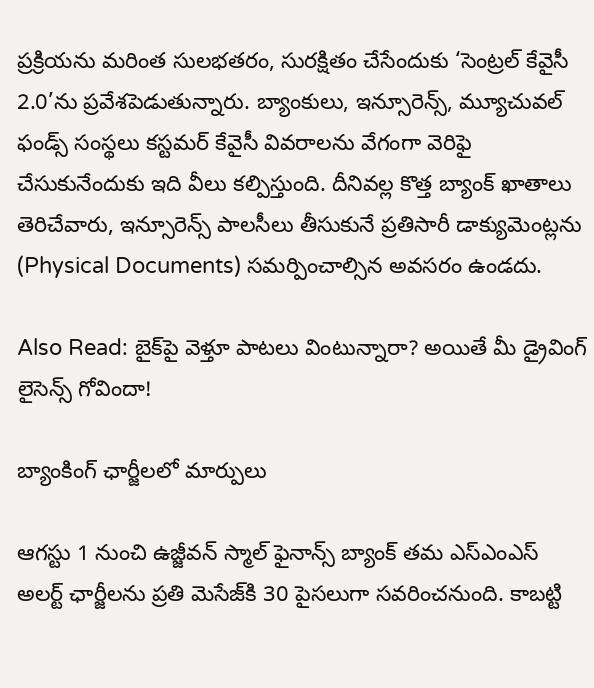ప్రక్రియను మరింత సులభతరం, సురక్షితం చేసేందుకు ‘సెంట్రల్ కేవైసీ 2.0’ను ప్రవేశపెడుతున్నారు. బ్యాంకులు, ఇన్సూరెన్స్, మ్యూచువల్ ఫండ్స్ సంస్థలు కస్టమర్ కేవైసీ వివరాలను వేగంగా వెరిఫై చేసుకునేందుకు ఇది వీలు కల్పిస్తుంది. దీనివల్ల కొత్త బ్యాంక్ ఖాతాలు తెరిచేవారు, ఇన్సూరెన్స్ పాలసీలు తీసుకునే ప్రతిసారీ డాక్యుమెంట్లను (Physical Documents) సమర్పించాల్సిన అవసరం ఉండదు.

Also Read: బైక్‌పై వెళ్తూ పాటలు వింటున్నారా? అయితే మీ డ్రైవింగ్ లైసెన్స్ గోవిందా!

బ్యాంకింగ్ ఛార్జీలలో మార్పులు

ఆగస్టు 1 నుంచి ఉజ్జీవన్ స్మాల్ ఫైనాన్స్ బ్యాంక్ తమ ఎస్‌ఎంఎస్ అలర్ట్ ఛార్జీలను ప్రతి మెసేజ్‌కి 30 పైసలుగా సవరించనుంది. కాబట్టి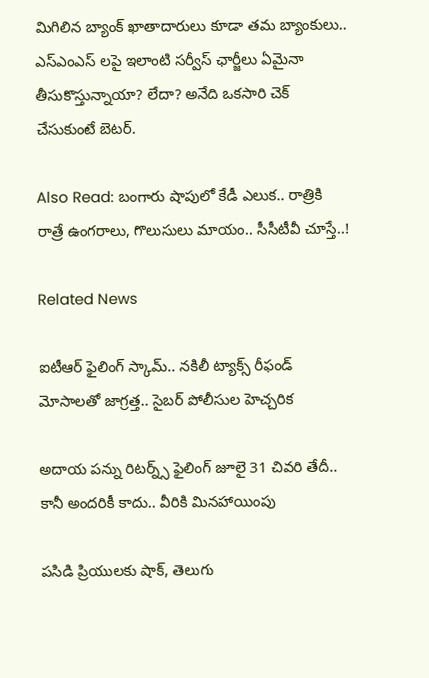మిగిలిన బ్యాంక్ ఖాతాదారులు కూడా తమ బ్యాంకులు.. ఎస్‌ఎంఎస్ లపై ఇలాంటి సర్వీస్ ఛార్జీలు ఏమైనా తీసుకొస్తున్నాయా? లేదా? అనేది ఒకసారి చెక్ చేసుకుంటే బెటర్.

Also Read: బంగారు షాపులో కేడీ ఎలుక.. రాత్రికి రాత్రే ఉంగరాలు, గొలుసులు మాయం.. సీసీటీవీ చూస్తే..!

Related News

ఐటీఆర్ ఫైలింగ్ స్కామ్.. నకిలీ ట్యాక్స్ రీఫండ్ మోసాలతో జాగ్రత్త.. సైబర్ పోలీసుల హెచ్చరిక

అదాయ పన్ను రిటర్న్స్ ఫైలింగ్ జూలై 31 చివరి తేదీ.. కానీ అందరికీ కాదు.. వీరికి మినహాయింపు

పసిడి ప్రియులకు షాక్, తెలుగు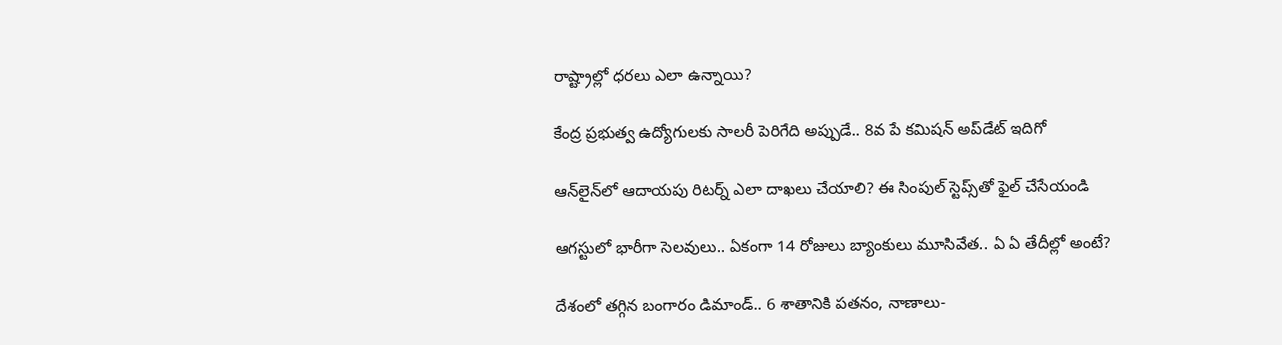రాష్ట్రాల్లో ధరలు ఎలా ఉన్నాయి?

కేంద్ర ప్రభుత్వ ఉద్యోగులకు సాలరీ పెరిగేది అప్పుడే.. 8వ పే కమిషన్ అప్‌డేట్ ఇదిగో

ఆన్‌లైన్‌లో ఆదాయపు రిటర్న్ ఎలా దాఖలు చేయాలి? ఈ సింపుల్ స్టెప్స్‌తో ఫైల్ చేసేయండి

ఆగస్టులో భారీగా సెలవులు.. ఏకంగా 14 రోజులు బ్యాంకులు మూసివేత.. ఏ ఏ తేదీల్లో అంటే?

దేశంలో తగ్గిన బంగారం డిమాండ్.. 6 శాతానికి పతనం, నాణాలు-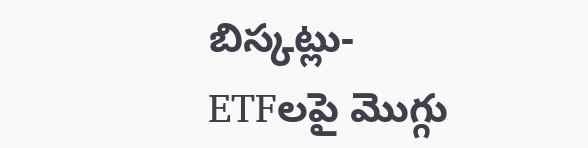బిస్కట్లు-ETFలపై మొగ్గు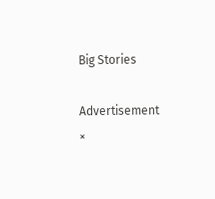Big Stories

Advertisement
×